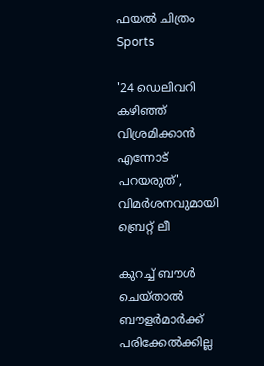ഫയല്‍ ചിത്രം
Sports

'24 ഡെലിവറി കഴിഞ്ഞ് വിശ്രമിക്കാന്‍ എന്നോട് പറയരുത്', വിമര്‍ശനവുമായി ബ്രെറ്റ് ലീ

കുറച്ച് ബൗള്‍ ചെയ്താല്‍ ബൗളര്‍മാര്‍ക്ക് പരിക്കേല്‍ക്കില്ല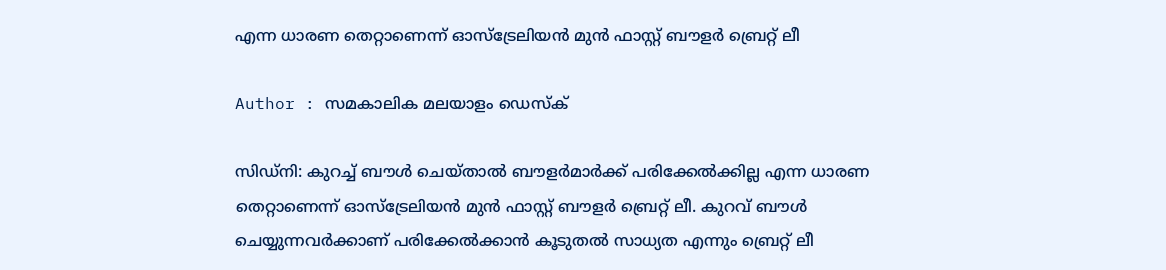എന്ന ധാരണ തെറ്റാണെന്ന് ഓസ്‌ട്രേലിയന്‍ മുന്‍ ഫാസ്റ്റ് ബൗളര്‍ ബ്രെറ്റ് ലീ

Author : സമകാലിക മലയാളം ഡെസ്ക്

സിഡ്‌നി: കുറച്ച് ബൗള്‍ ചെയ്താല്‍ ബൗളര്‍മാര്‍ക്ക് പരിക്കേല്‍ക്കില്ല എന്ന ധാരണ തെറ്റാണെന്ന് ഓസ്‌ട്രേലിയന്‍ മുന്‍ ഫാസ്റ്റ് ബൗളര്‍ ബ്രെറ്റ് ലീ. കുറവ് ബൗള്‍ ചെയ്യുന്നവര്‍ക്കാണ് പരിക്കേല്‍ക്കാന്‍ കൂടുതല്‍ സാധ്യത എന്നും ബ്രെറ്റ് ലീ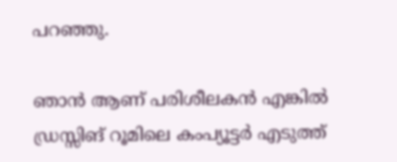പറഞ്ഞു.

ഞാന്‍ ആണ് പരിശീലകന്‍ എങ്കില്‍ ഡ്രസ്സിങ് റൂമിലെ കംപ്യൂട്ടര്‍ എടുത്ത്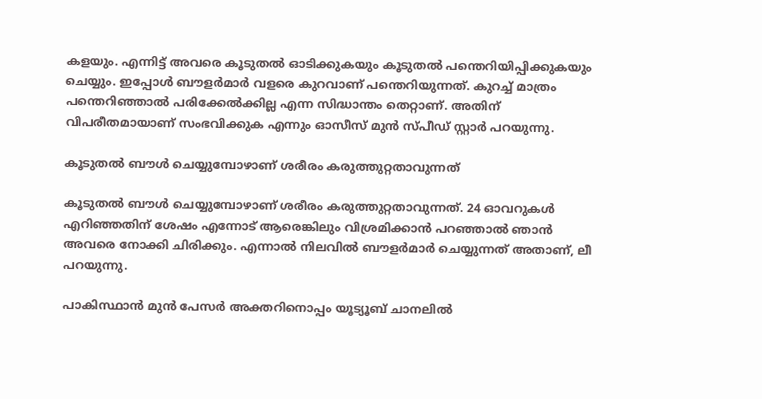കളയും. എന്നിട്ട് അവരെ കൂടുതല്‍ ഓടിക്കുകയും കൂടുതല്‍ പന്തെറിയിപ്പിക്കുകയും ചെയ്യും. ഇപ്പോള്‍ ബൗളര്‍മാര്‍ വളരെ കുറവാണ് പന്തെറിയുന്നത്. കുറച്ച് മാത്രം പന്തെറിഞ്ഞാല്‍ പരിക്കേല്‍ക്കില്ല എന്ന സിദ്ധാന്തം തെറ്റാണ്. അതിന് വിപരീതമായാണ് സംഭവിക്കുക എന്നും ഓസീസ് മുന്‍ സ്പീഡ് സ്റ്റാര്‍ പറയുന്നു.

കൂടുതല്‍ ബൗള്‍ ചെയ്യുമ്പോഴാണ് ശരീരം കരുത്തുറ്റതാവുന്നത്

കൂടുതല്‍ ബൗള്‍ ചെയ്യുമ്പോഴാണ് ശരീരം കരുത്തുറ്റതാവുന്നത്. 24 ഓവറുകള്‍ എറിഞ്ഞതിന് ശേഷം എന്നോട് ആരെങ്കിലും വിശ്രമിക്കാന്‍ പറഞ്ഞാല്‍ ഞാന്‍ അവരെ നോക്കി ചിരിക്കും. എന്നാല്‍ നിലവില്‍ ബൗളര്‍മാര്‍ ചെയ്യുന്നത് അതാണ്, ലീ പറയുന്നു.

പാകിസ്ഥാന്‍ മുന്‍ പേസര്‍ അക്തറിനൊപ്പം യൂട്യൂബ് ചാനലില്‍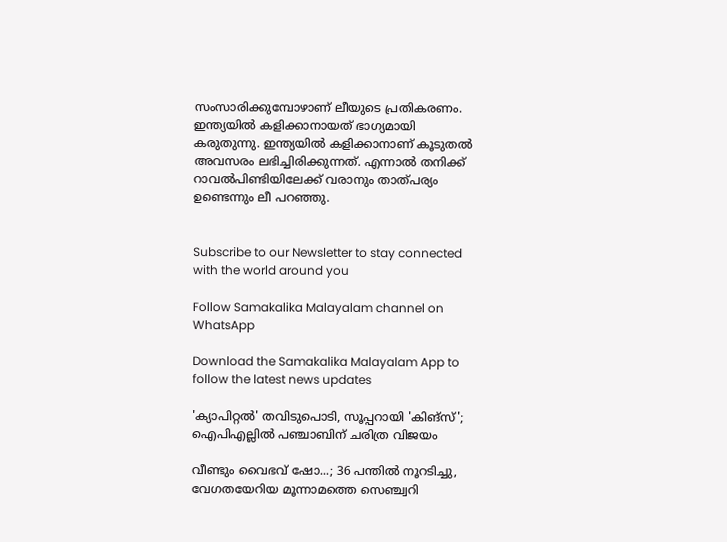സംസാരിക്കുമ്പോഴാണ് ലീയുടെ പ്രതികരണം. ഇന്ത്യയില്‍ കളിക്കാനായത് ഭാഗ്യമായി കരുതുന്നു. ഇന്ത്യയില്‍ കളിക്കാനാണ് കൂടുതല്‍ അവസരം ലഭിച്ചിരിക്കുന്നത്. എന്നാല്‍ തനിക്ക് റാവല്‍പിണ്ടിയിലേക്ക് വരാനും താത്പര്യം ഉണ്ടെന്നും ലീ പറഞ്ഞു.


Subscribe to our Newsletter to stay connected with the world around you

Follow Samakalika Malayalam channel on WhatsApp

Download the Samakalika Malayalam App to follow the latest news updates

'ക്യാപിറ്റല്‍' തവിടുപൊടി, സൂപ്പറായി 'കിങ്‌സ്'; ഐപിഎല്ലില്‍ പഞ്ചാബിന് ചരിത്ര വിജയം

വീണ്ടും വൈഭവ് ഷോ...; 36 പന്തില്‍ നൂറടിച്ചു, വേഗതയേറിയ മൂന്നാമത്തെ സെഞ്ച്വറി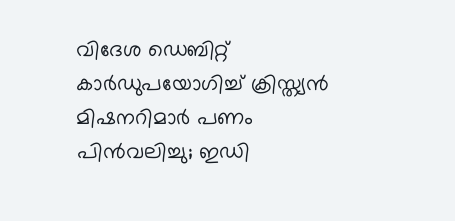വിദേശ ഡെബിറ്റ് കാര്‍ഡുപയോഗിച്ച് ക്രിസ്ത്യന്‍ മിഷനറിമാര്‍ പണം പിന്‍വലിച്ചു; ഇഡി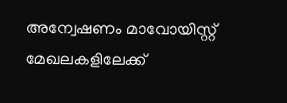അന്വേഷണം മാവോയിസ്റ്റ് മേഖലകളിലേക്ക്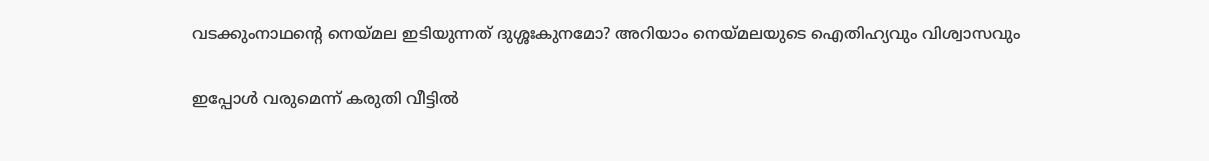വടക്കുംനാഥന്റെ നെയ്മല ഇടിയുന്നത് ദുശ്ശഃകുനമോ? അറിയാം നെയ്മലയുടെ ഐതിഹ്യവും വിശ്വാസവും

ഇപ്പോള്‍ വരുമെന്ന് കരുതി വീട്ടില്‍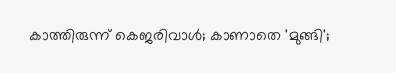കാത്തിരുന്ന് കെജരിവാള്‍; കാണാതെ 'മുങ്ങി';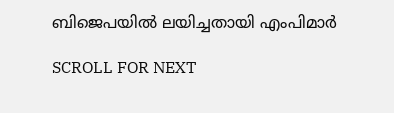ബിജെപയില്‍ ലയിച്ചതായി എംപിമാര്‍

SCROLL FOR NEXT